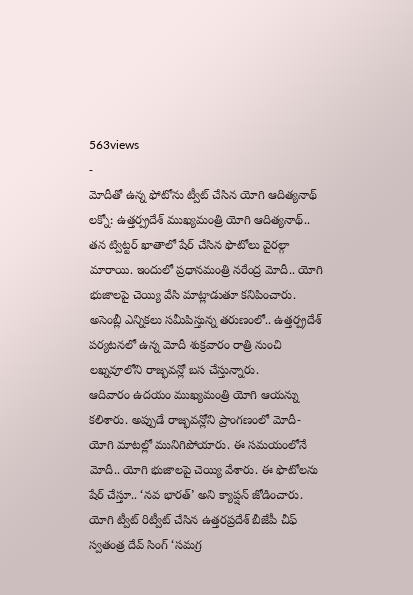563views
-
మోదీతో ఉన్న ఫోటోను ట్వీట్ చేసిన యోగి ఆదిత్యనాథ్
లక్నో: ఉత్తర్ప్రదేశ్ ముఖ్యమంత్రి యోగి ఆదిత్యనాథ్.. తన ట్విట్టర్ ఖాతాలో షేర్ చేసిన ఫొటోలు వైరల్గా మారాయి. ఇందులో ప్రధానమంత్రి నరేంద్ర మోదీ.. యోగి భుజాలపై చెయ్యి వేసి మాట్లాడుతూ కనిపించారు. అసెంబ్లీ ఎన్నికలు సమీపిస్తున్న తరుణంలో.. ఉత్తర్ప్రదేశ్ పర్యటనలో ఉన్న మోదీ శుక్రవారం రాత్రి నుంచి లఖ్నవూలోని రాజ్భవన్లో బస చేస్తున్నారు.
ఆదివారం ఉదయం ముఖ్యమంత్రి యోగి ఆయన్ను కలిశారు. అప్పుడే రాజ్భవన్లోని ప్రాంగణంలో మోదీ-యోగి మాటల్లో మునిగిపోయారు. ఈ సమయంలోనే మోదీ.. యోగి భుజాలపై చెయ్యి వేశారు. ఈ ఫొటోలను షేర్ చేస్తూ.. ‘నవ భారత్’ అని క్యాప్షన్ జోడించారు. యోగి ట్వీట్ రిట్వీట్ చేసిన ఉత్తరప్రదేశ్ బీజేపీ చీఫ్ స్వతంత్ర దేవ్ సింగ్ ‘సమగ్ర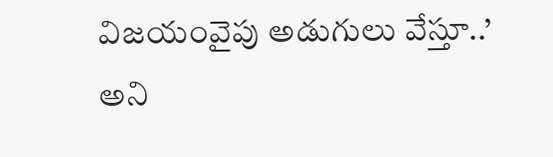విజయంవైపు అడుగులు వేస్తూ..’ అని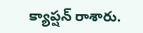క్యాప్షన్ రాశారు.